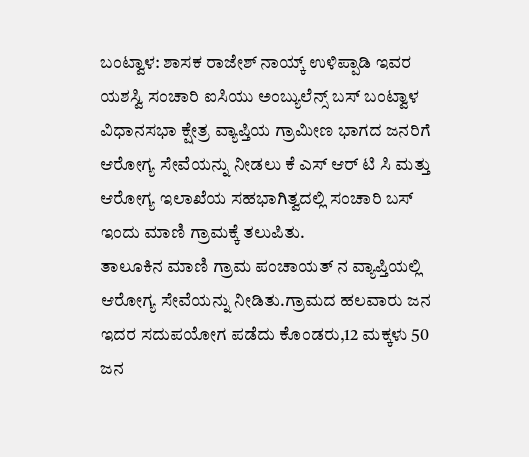ಬಂಟ್ವಾಳ: ಶಾಸಕ ರಾಜೇಶ್ ನಾಯ್ಕ್ ಉಳಿಪ್ಪಾಡಿ ಇವರ ಯಶಸ್ವಿ ಸಂಚಾರಿ ಐಸಿಯು ಅಂಬ್ಯುಲೆನ್ಸ್ ಬಸ್ ಬಂಟ್ವಾಳ ವಿಧಾನಸಭಾ ಕ್ಷೇತ್ರ ವ್ಯಾಪ್ತಿಯ ಗ್ರಾಮೀಣ ಭಾಗದ ಜನರಿಗೆ ಆರೋಗ್ಯ ಸೇವೆಯನ್ನು ನೀಡಲು ಕೆ ಎಸ್ ಆರ್ ಟಿ ಸಿ ಮತ್ತು ಆರೋಗ್ಯ ಇಲಾಖೆಯ ಸಹಭಾಗಿತ್ವದಲ್ಲಿ ಸಂಚಾರಿ ಬಸ್ ಇಂದು ಮಾಣಿ ಗ್ರಾಮಕ್ಕೆ ತಲುಪಿತು.
ತಾಲೂಕಿನ ಮಾಣಿ ಗ್ರಾಮ ಪಂಚಾಯತ್ ನ ವ್ಯಾಪ್ತಿಯಲ್ಲಿ ಆರೋಗ್ಯ ಸೇವೆಯನ್ನು ನೀಡಿತು.ಗ್ರಾಮದ ಹಲವಾರು ಜನ ಇದರ ಸದುಪಯೋಗ ಪಡೆದು ಕೊಂಡರು,12 ಮಕ್ಕಳು 50 ಜನ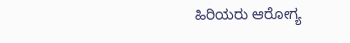ಹಿರಿಯರು ಆರೋಗ್ಯ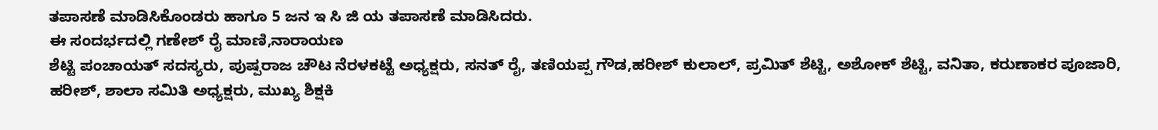ತಪಾಸಣೆ ಮಾಡಿಸಿಕೊಂಡರು ಹಾಗೂ 5 ಜನ ಇ ಸಿ ಜಿ ಯ ತಪಾಸಣೆ ಮಾಡಿಸಿದರು.
ಈ ಸಂದರ್ಭದಲ್ಲಿ ಗಣೇಶ್ ರೈ ಮಾಣಿ,ನಾರಾಯಣ
ಶೆಟ್ಟಿ ಪಂಚಾಯತ್ ಸದಸ್ಯರು, ಪುಷ್ಪರಾಜ ಚೌಟ ನೆರಳಕಟ್ಟೆ ಅಧ್ಯಕ್ಷರು, ಸನತ್ ರೈ, ತಣಿಯಪ್ಪ ಗೌಡ,ಹರೀಶ್ ಕುಲಾಲ್, ಪ್ರಮಿತ್ ಶೆಟ್ಟಿ, ಅಶೋಕ್ ಶೆಟ್ಟಿ, ವನಿತಾ, ಕರುಣಾಕರ ಪೂಜಾರಿ, ಹರೀಶ್, ಶಾಲಾ ಸಮಿತಿ ಅಧ್ಯಕ್ಷರು, ಮುಖ್ಯ ಶಿಕ್ಷಕಿ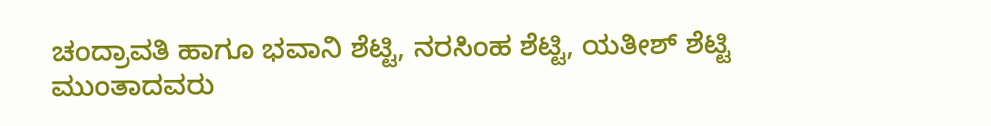ಚಂದ್ರಾವತಿ ಹಾಗೂ ಭವಾನಿ ಶೆಟ್ಟಿ, ನರಸಿಂಹ ಶೆಟ್ಟಿ, ಯತೀಶ್ ಶೆಟ್ಟಿ ಮುಂತಾದವರು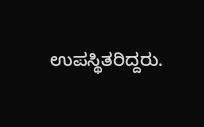ಉಪಸ್ಥಿತರಿದ್ದರು.